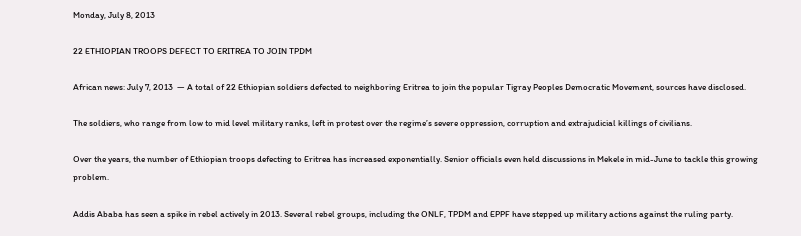Monday, July 8, 2013

22 ETHIOPIAN TROOPS DEFECT TO ERITREA TO JOIN TPDM

African news: July 7, 2013  — A total of 22 Ethiopian soldiers defected to neighboring Eritrea to join the popular Tigray Peoples Democratic Movement, sources have disclosed.

The soldiers, who range from low to mid level military ranks, left in protest over the regime’s severe oppression, corruption and extrajudicial killings of civilians.

Over the years, the number of Ethiopian troops defecting to Eritrea has increased exponentially. Senior officials even held discussions in Mekele in mid-June to tackle this growing problem.

Addis Ababa has seen a spike in rebel actively in 2013. Several rebel groups, including the ONLF, TPDM and EPPF have stepped up military actions against the ruling party.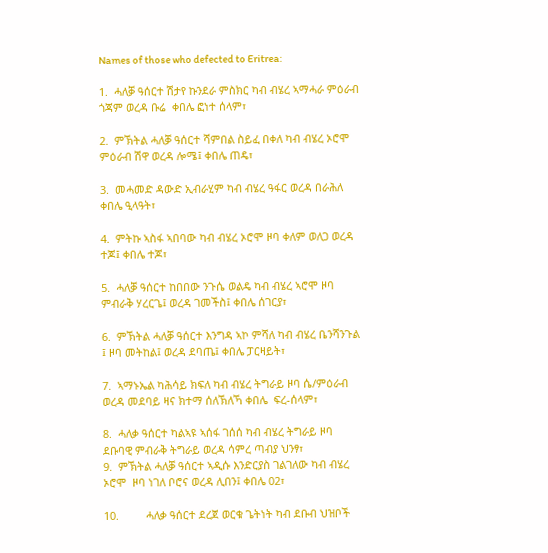Names of those who defected to Eritrea:

1.  ሓለቓ ዓሰርተ ሽታየ ኩንደራ ምስክር ካብ ብሄረ ኣማሓራ ምዕራብ ጎጃም ወረዳ ቡሬ  ቀበሌ ፎነተ ሰላም፣

2.  ምኽትል ሓለቓ ዓሰርተ ሻምበል ስይፈ በቀለ ካብ ብሄረ ኦሮሞ ምዕራብ ሽዋ ወረዳ ሎሜ፤ ቀበሌ ጠዴ፣

3.  መሓመድ ዳውድ ኢብራሂም ካብ ብሄረ ዓፋር ወረዳ በራሕለ ቀበሌ ዒላዓት፣

4.  ምትኩ ኣስፋ ኣበባው ካብ ብሄረ ኦሮሞ ዞባ ቀለም ወለጋ ወረዳ ተጆ፤ ቀበሌ ተጆ፣

5.  ሓለቓ ዓሰርተ ከበበው ንጉሴ ወልዴ ካብ ብሄረ ኣሮሞ ዞባ ምብራቅ ሃረርጌ፤ ወረዳ ገመችስ፤ ቀበሌ ሰገርያ፣

6.  ምኽትል ሓለቓ ዓሰርተ እንግዳ ኣኮ ምሻለ ካብ ብሄረ ቤንሻንጉል ፤ ዞባ መትከል፤ ወረዳ ደባጤ፤ ቀበሌ ፓርዛይት፣

7.  ኣማኑኤል ካሕሳይ ክፍለ ካብ ብሄረ ትግራይ ዞባ ሴ/ምዕራብ ወረዳ መደባይ ዛና ክተማ ሰለኽለኻ ቀበሌ  ፍረ-ሰላም፣

8.  ሓለቃ ዓሰርተ ካልኣዩ ኣሰፋ ገሰሰ ካብ ብሄረ ትግራይ ዞባ ደቡባዊ ምብራቅ ትግራይ ወረዳ ሳምረ ጣብያ ህንፃ፣
9.  ምኽትል ሓለቓ ዓሰርተ ኣዲሱ እንድርያስ ገልገለው ካብ ብሄረ ኦሮሞ  ዞባ ነገለ ቦሮና ወረዳ ሊበን፤ ቀበሌ 02፣

10.         ሓለቃ ዓሰርተ ደረጀ ወርቁ ጌትነት ካብ ደቡብ ህዝቦች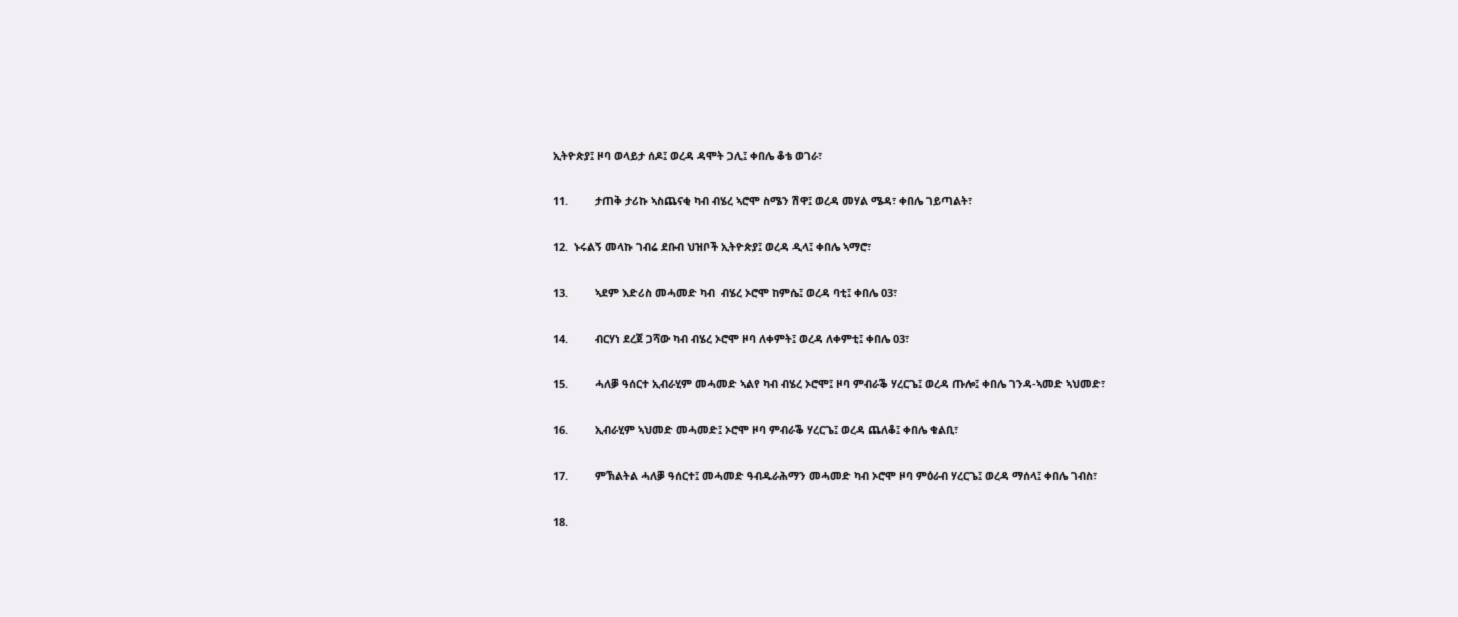ኢትዮጵያ፤ ዞባ ወላይታ ሰዶ፤ ወረዳ ዳሞት ጋሊ፤ ቀበሌ ቆቴ ወገራ፣

11.         ታጠቅ ታሪኩ ኣስጨናቂ ካብ ብሄረ ኣሮሞ ስሜን ሽዋ፤ ወረዳ መሃል ሜዳ፣ ቀበሌ ገይጣልት፣

12.  ኑሩልኝ መላኩ ገብሬ ደቡብ ህዝቦች ኢትዮጵያ፤ ወረዳ ዲላ፤ ቀበሌ ኣማሮ፣

13.         ኣደም እድሪስ መሓመድ ካብ  ብሄረ ኦሮሞ ከምሴ፤ ወረዳ ባቲ፤ ቀበሌ 03፣

14.         ብርሃነ ደረጀ ጋሻው ካብ ብሄረ ኦሮሞ ዞባ ለቀምት፤ ወረዳ ለቀምቲ፤ ቀበሌ 03፣

15.         ሓለቓ ዓሰርተ ኢብራሂም መሓመድ ኣልየ ካብ ብሄረ ኦሮሞ፤ ዞባ ምብራቕ ሃረርጌ፤ ወረዳ ጡሎ፤ ቀበሌ ገንዳ-ኣመድ ኣህመድ፣

16.         ኢብራሂም ኣህመድ መሓመድ፤ ኦሮሞ ዞባ ምብራቕ ሃረርጌ፤ ወረዳ ጨለቆ፤ ቀበሌ ቁልቢ፣

17.         ምኽልትል ሓለቓ ዓሰርተ፤ መሓመድ ዓብዱራሕማን መሓመድ ካብ ኦሮሞ ዞባ ምዕራብ ሃረርጌ፤ ወረዳ ማሰላ፤ ቀበሌ ገብስ፣

18.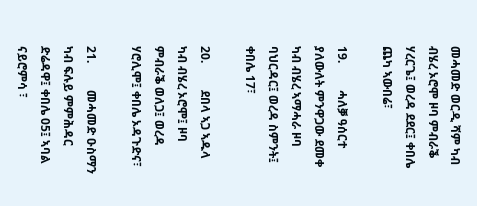መሓመድ ወርዲ ሻም ካብ ብሄረ ኦሮሞ ዞባ ምብራቕ ሃረርጌ፤ ወረዳ ደደር፤ ቀበሌ ጨካ ኣውበሬ፣

19.         ሓለቓ ዓሰርተ ያለውለት ምንዋጋው ደመቀ ካብ ብሄረ ኣማሓራ ዞባ ባህርዳር፤ ወረዳ ስምንት፤ ቀበሌ 17፣

20.         ደበላ ኣጋ ኣዱላ ካብ ብሄረ ኦሮሞ፤ ዞባ ምብራቕ ወለጋ፤ ወረዳ ሃሮሊሞ፤ ቀበሌ ኦዳጉድና፣

21.         መሓመድ ዑስማን ካብ ፍሉይ ምምሕዳር ድሬዳዋ፤ ቀበሌ 05፤ ኣባል ናይሮምሳ ፣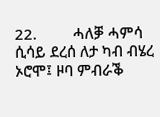22.         ሓለቓ ሓምሳ ሲሳይ ደረሰ ለታ ካብ ብሄረ ኦሮሞ፤ ዞባ ምብራቕ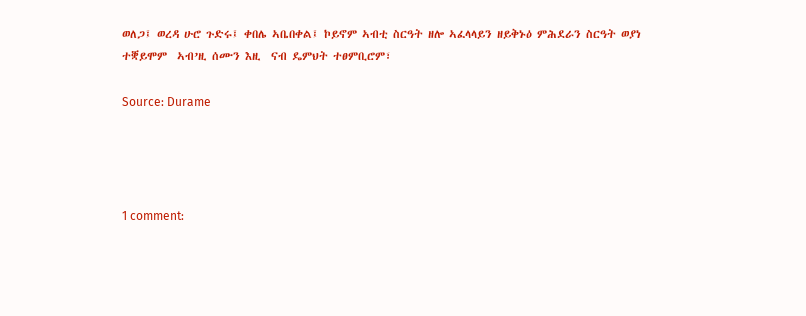ወለጋ፤ ወረዳ ሁሮ ጉድሩ፤ ቀበሌ ኣቤበቀል፤ ኮይኖም ኣብቲ ስርዓት ዘሎ ኣፈላላይን ዘይቅኑዕ ምሕደራን ስርዓት ወያነ ተቛይሞም  ኣብ’ዚ ሰሙን እዚ  ናብ ዴምህት ተፀምቢሮም፣

Source: Durame




1 comment: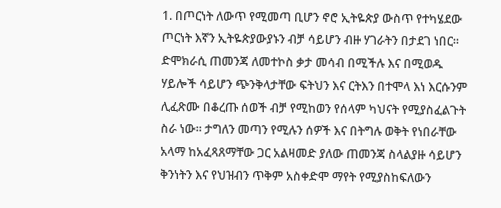1. በጦርነት ለውጥ የሚመጣ ቢሆን ኖሮ ኢትዬጵያ ውስጥ የተካሄደው ጦርነት እኛን ኢትዬጵያውያኑን ብቻ ሳይሆን ብዙ ሃገራትን በታደገ ነበር። ድሞክራሲ ጠመንጃ ለመተኮስ ቃታ መሳብ በሚችሉ እና በሚወዱ ሃይሎች ሳይሆን ጭንቅላታቸው ፍትህን እና ርትእን በተሞላ እነ እርሱንም ሊፈጽሙ በቆረጡ ሰወች ብቻ የሚከወን የሰላም ካህናት የሚያስፈልጉት ስራ ነው። ታግለን መጣን የሚሉን ሰዎች እና በትግሉ ወቅት የነበራቸው አላማ ከአፈጻጸማቸው ጋር አልዛመድ ያለው ጠመንጃ ስላልያዙ ሳይሆን ቅንነትን እና የህዝብን ጥቅም አስቀድሞ ማየት የሚያስከፍለውን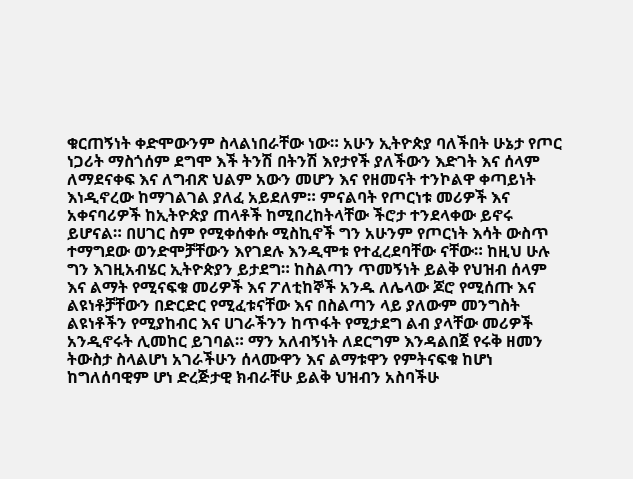ቁርጠኝነት ቀድሞውንም ስላልነበራቸው ነው። አሁን ኢትዮጵያ ባለችበት ሁኔታ የጦር ነጋሪት ማስጎሰም ደግሞ እች ትንሽ በትንሽ እየታየች ያለችውን እድገት እና ሰላም ለማደናቀፍ እና ለግብጽ ህልም አውን መሆን እና የዘመናት ተንኮልዋ ቀጣይነት እነዲኖረው ከማገልገል ያለፈ አይደለም። ምናልባት የጦርነቱ መሪዎች እና አቀናባሪዎች ከኢትዮጵያ ጠላቶች ከሚበረከትላቸው ችሮታ ተንደላቀው ይኖሩ ይሆናል። በሀገር ስም የሚቀሰቀሱ ሚስኪኖች ግን አሁንም የጦርነት እሳት ውስጥ ተማግደው ወንድሞቻቸውን እየገደሉ እንዲሞቱ የተፈረደባቸው ናቸው። ከዚህ ሁሉ ግን እገዚአብሄር ኢትዮጵያን ይታደግ። ከስልጣን ጥመኝነት ይልቅ የህዝብ ሰላም እና ልማት የሚናፍቁ መሪዎች እና ፖለቲከኞች አንዱ ለሌላው ጆሮ የሚሰጡ እና ልዩነቶቻቸውን በድርድር የሚፈቱናቸው እና በስልጣን ላይ ያለውም መንግስት ልዩነቶችን የሚያከብር እና ሀገራችንን ከጥፋት የሚታደግ ልብ ያላቸው መሪዎች አንዲኖሩት ሊመከር ይገባል። ማን አለብኝነት ለደርግም እንዳልበጀ የሩቅ ዘመን ትውስታ ስላልሆነ አገራችሁን ሰላሙዋን እና ልማቱዋን የምትናፍቁ ከሆነ ከግለሰባዊም ሆነ ድረጅታዊ ክብራቸሁ ይልቅ ህዝብን አስባችሁ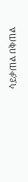ሳይቃጠል በቅጠል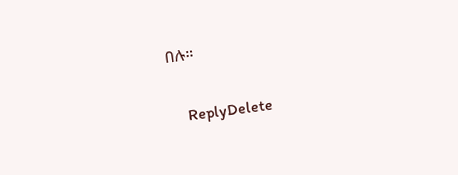በሉ።

    ReplyDelete